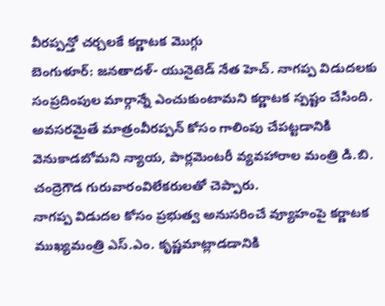వీరప్పన్తో చర్చలకే కర్ణాటక మొగ్గు
బెంగుళూర్: జనతాదళ్- యునైటెడ్ నేత హెచ్. నాగప్ప విడుదలకు సంప్రదింపుల మార్గాన్నే ఎంచుకుంటామని కర్ణాటక స్పష్టం చేసింది. అవసరమైతే మాత్రంవీరప్పన్ కోసం గాలింపు చేపట్టడానికి వెనుకాడబోమని న్యాయ, పార్లమెంటరీ వ్యవహారాల మంత్రి డి.బి. చంద్రెగౌడ గురువారంవిలేకరులతో చెప్పారు.
నాగప్ప విడుదల కోసం ప్రభుత్వ అనుసరించే వ్యూహంపై కర్ణాటక ముఖ్యమంత్రి ఎస్.ఎం. కృష్ణమాట్లాడడానికి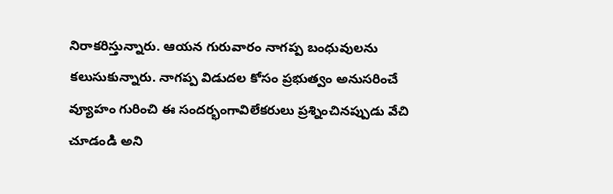నిరాకరిస్తున్నారు. ఆయన గురువారం నాగప్ప బంధువులను కలుసుకున్నారు. నాగప్ప విడుదల కోసం ప్రభుత్వం అనుసరించే వ్యూహం గురించి ఈ సందర్భంగావిలేకరులు ప్రశ్నించినప్పుడు వేచి చూడండి అని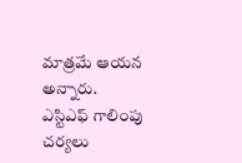మాత్రమే ఆయన అన్నారు. ఎస్టిఎఫ్ గాలింపు చర్యలు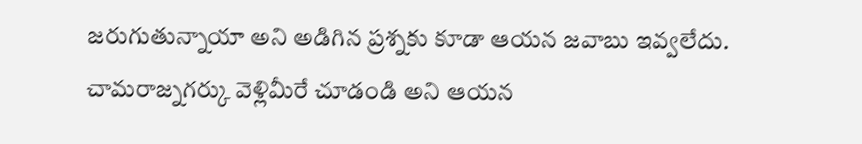జరుగుతున్నాయా అని అడిగిన ప్రశ్నకు కూడా ఆయన జవాబు ఇవ్వలేదు. చామరాజ్నగర్కు వెళ్లిమీరే చూడండి అని ఆయన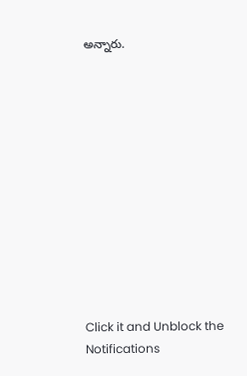అన్నారు.












Click it and Unblock the Notifications